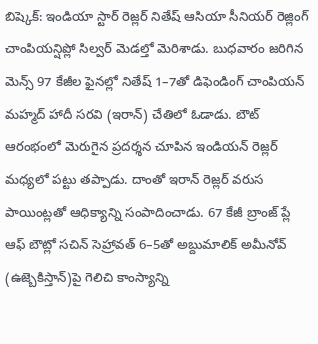బిష్కెక్: ఇండియా స్టార్ రెజ్లర్ నితేష్ ఆసియా సీనియర్ రెజ్లింగ్ చాంపియన్షిప్లో సిల్వర్ మెడల్తో మెరిశాడు. బుధవారం జరిగిన మెన్స్ 97 కేజీల ఫైనల్లో నితేష్ 1–7తో డిఫెండింగ్ చాంపియన్ మహ్మద్ హాదీ సరవి (ఇరాన్) చేతిలో ఓడాడు. బౌట్ ఆరంభంలో మెరుగైన ప్రదర్శన చూపిన ఇండియన్ రెజ్లర్ మధ్యలో పట్టు తప్పాడు. దాంతో ఇరాన్ రెజ్లర్ వరుస పాయింట్లతో ఆధిక్యాన్ని సంపాదించాడు. 67 కేజీ బ్రాంజ్ ప్లే ఆఫ్ బౌట్లో సచిన్ సెహ్రావత్ 6–5తో అబ్దుమాలిక్ అమీనోవ్ (ఉజ్బెకిస్తాన్)పై గెలిచి కాంస్యాన్ని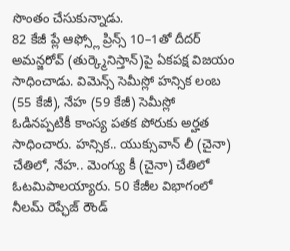సొంతం చేసుకున్నాడు.
82 కేజీ ప్లే ఆఫ్స్లో ప్రిన్స్ 10–1తో దీదర్ అమన్జరోవ్ (తుర్క్మెనిస్తాన్)పై ఏకపక్ష విజయం సాధించాడు. విమెన్స్ సెమీస్లో హన్సిక లంబ (55 కేజీ), నేహ (59 కేజీ) సెమీస్లో ఓడినప్పటికీ కాంస్య పతక పోరుకు అర్హత సాధించారు. హన్సిక.. యుక్సువాన్ లీ (చైనా) చేతిలో, నేహ.. మెంగ్యు కీ (చైనా) చేతిలో ఓటమిపాలయ్యారు. 50 కేజీల విభాగంలో నీలమ్ రెప్ఛేజ్ రౌండ్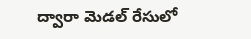ద్వారా మెడల్ రేసులో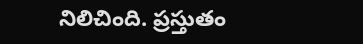నిలిచింది. ప్రస్తుతం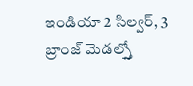ఇండియా 2 సిల్వర్, 3 బ్రాంజ్ మెడల్స్తో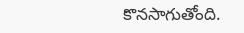కొనసాగుతోంది.